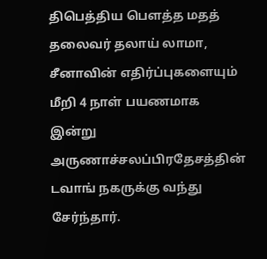திபெத்திய பௌத்த மதத் தலைவர் தலாய் லாமா, சீனாவின் எதிர்ப்புகளையும் மீறி 4 நாள் பயணமாக இன்று அருணாச்சலப்பிரதேசத்தின் டவாங் நகருக்கு வந்து சேர்ந்தார்.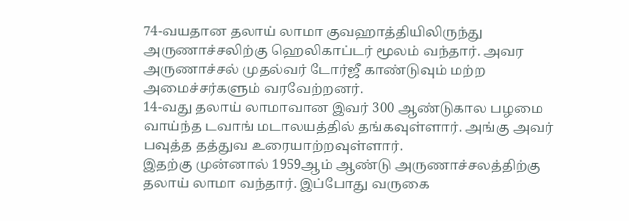74-வயதான தலாய் லாமா குவஹாத்தியிலிருந்து அருணாச்சலிற்கு ஹெலிகாப்டர் மூலம் வந்தார். அவர அருணாச்சல் முதல்வர் டோர்ஜீ காண்டுவும் மற்ற அமைச்சர்களும் வரவேற்றனர்.
14-வது தலாய் லாமாவான இவர் 300 ஆண்டுகால பழமை வாய்ந்த டவாங் மடாலயத்தில் தங்கவுள்ளார். அங்கு அவர் பவுத்த தத்துவ உரையாற்றவுள்ளார்.
இதற்கு முன்னால் 1959ஆம் ஆண்டு அருணாச்சலத்திற்கு தலாய் லாமா வந்தார். இப்போது வருகை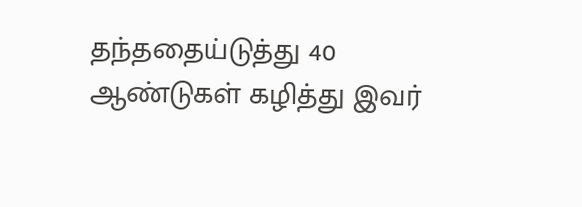தந்ததைய்டுத்து 40 ஆண்டுகள் கழித்து இவர்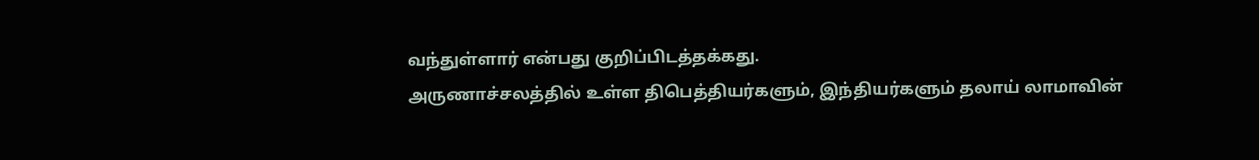வந்துள்ளார் என்பது குறிப்பிடத்தக்கது.
அருணாச்சலத்தில் உள்ள திபெத்தியர்களும், இந்தியர்களும் தலாய் லாமாவின்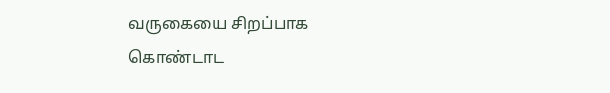வருகையை சிறப்பாக கொண்டாட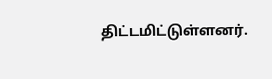திட்டமிட்டுள்ளனர்.